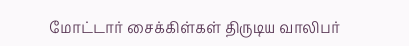மோட்டார் சைக்கிள்கள் திருடிய வாலிபர்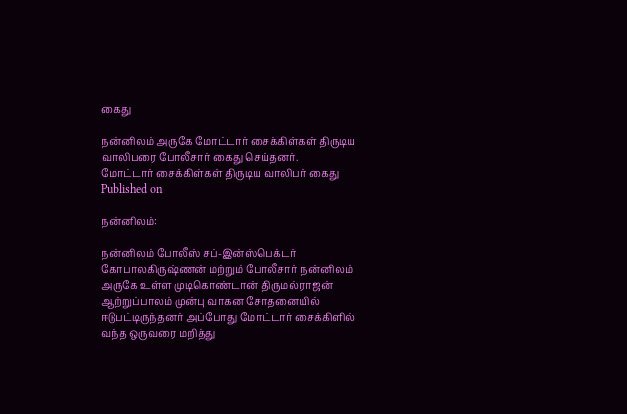கைது

நன்னிலம் அருகே மோட்டார் சைக்கிள்கள் திருடிய வாலிபரை போலீசார் கைது செய்தனர்.
மோட்டார் சைக்கிள்கள் திருடிய வாலிபர் கைது
Published on

நன்னிலம்:

நன்னிலம் போலீஸ் சப்-இன்ஸ்பெக்டர் கோபாலகிருஷ்ணன் மற்றும் போலீசார் நன்னிலம் அருகே உள்ள முடிகொண்டான் திருமல்ராஜன் ஆற்றுப்பாலம் முன்பு வாகன சோதனையில் ஈடுபட்டிருந்தனர் அப்போது மோட்டார் சைக்கிளில் வந்த ஒருவரை மறித்து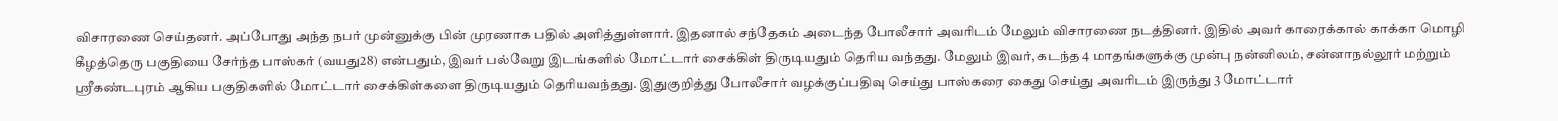விசாரணை செய்தனர். அப்போது அந்த நபர் முன்னுக்கு பின் முரணாக பதில் அளித்துள்ளார். இதனால் சந்தேகம் அடைந்த போலீசார் அவரிடம் மேலும் விசாரணை நடத்தினர். இதில் அவர் காரைக்கால் காக்கா மொழி கீழத்தெரு பகுதியை சேர்ந்த பாஸ்கர் (வயது28) என்பதும், இவர் பல்வேறு இடங்களில் மோட்டார் சைக்கிள் திருடியதும் தெரிய வந்தது. மேலும் இவர், கடந்த 4 மாதங்களுக்கு முன்பு நன்னிலம், சன்னாநல்லூர் மற்றும் ஸ்ரீகண்டபுரம் ஆகிய பகுதிகளில் மோட்டார் சைக்கிள்களை திருடியதும் தெரியவந்தது. இதுகுறித்து போலீசார் வழக்குப்பதிவு செய்து பாஸ்கரை கைது செய்து அவரிடம் இருந்து 3 மோட்டார்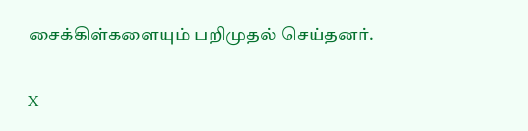சைக்கிள்களையும் பறிமுதல் செய்தனர்.

X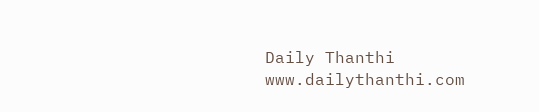Daily Thanthi
www.dailythanthi.com